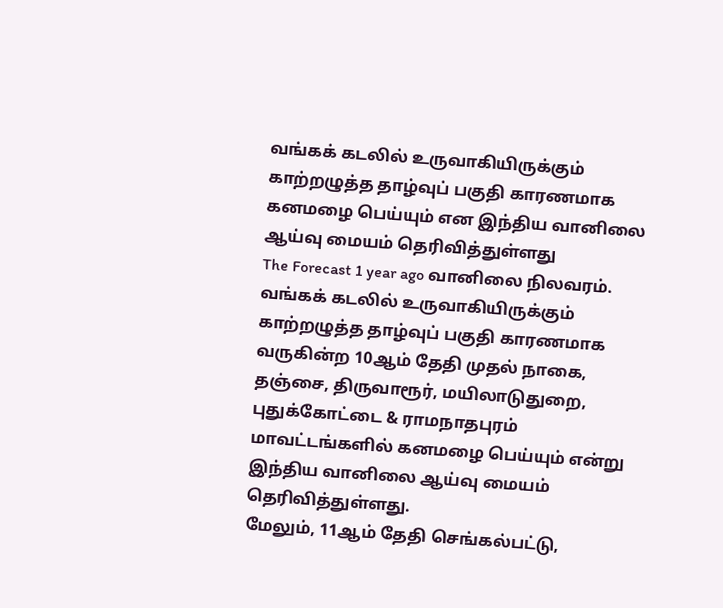வங்கக் கடலில் உருவாகியிருக்கும் காற்றழுத்த தாழ்வுப் பகுதி காரணமாக கனமழை பெய்யும் என இந்திய வானிலை ஆய்வு மையம் தெரிவித்துள்ளது
The Forecast 1 year ago வானிலை நிலவரம்.
வங்கக் கடலில் உருவாகியிருக்கும் காற்றழுத்த தாழ்வுப் பகுதி காரணமாக வருகின்ற 10ஆம் தேதி முதல் நாகை, தஞ்சை, திருவாரூர், மயிலாடுதுறை, புதுக்கோட்டை & ராமநாதபுரம் மாவட்டங்களில் கனமழை பெய்யும் என்று இந்திய வானிலை ஆய்வு மையம் தெரிவித்துள்ளது.
மேலும், 11ஆம் தேதி செங்கல்பட்டு,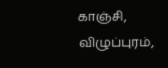காஞ்சி, விழுப்புரம்,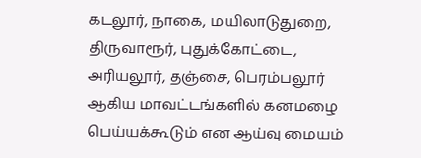கடலூர், நாகை, மயிலாடுதுறை, திருவாரூர், புதுக்கோட்டை, அரியலூர், தஞ்சை, பெரம்பலூர் ஆகிய மாவட்டங்களில் கனமழை பெய்யக்கூடும் என ஆய்வு மையம்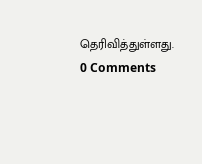தெரிவித்துள்ளது.
0 Comments